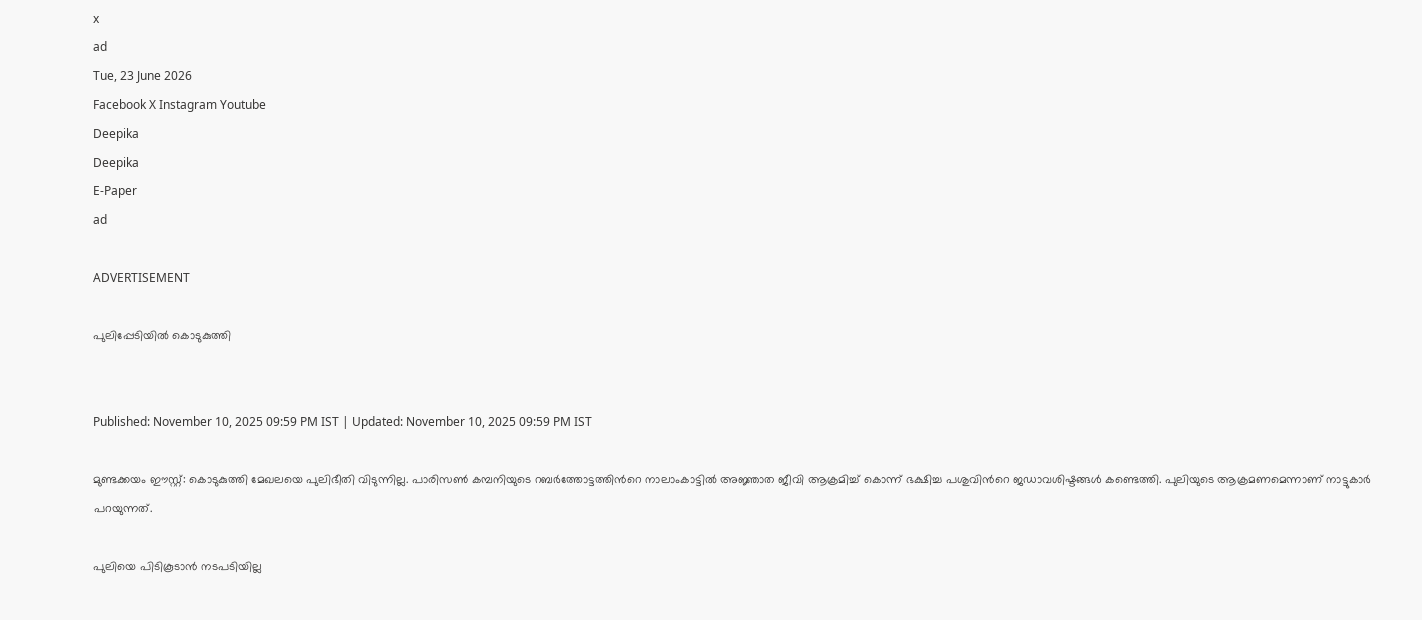x
ad
Tue, 23 June 2026
Facebook X Instagram Youtube
Deepika
Deepika
E-Paper
ad

ADVERTISEMENT

പുലിപ്പേടിയിൽ കൊടുകുത്തി


Published: November 10, 2025 09:59 PM IST | Updated: November 10, 2025 09:59 PM IST

മുണ്ടക്കയം ഈസ്റ്റ്: കൊടുകുത്തി മേഖലയെ പുലിഭീതി വിടുന്നില്ല. പാരിസൺ കമ്പനിയുടെ റബർത്തോട്ടത്തിന്‍റെ നാലാംകാട്ടിൽ അജ്ഞാത ജീവി ആക്രമിച്ച് കൊന്ന് ഭക്ഷിച്ച പശുവിന്‍റെ ജഡാവശിഷ്ടങ്ങൾ കണ്ടെത്തി. പുലിയുടെ ആക്രമണമെന്നാണ് നാട്ടുകാർ പറയുന്നത്.

പുലിയെ പിടികൂടാൻ നടപടിയില്ല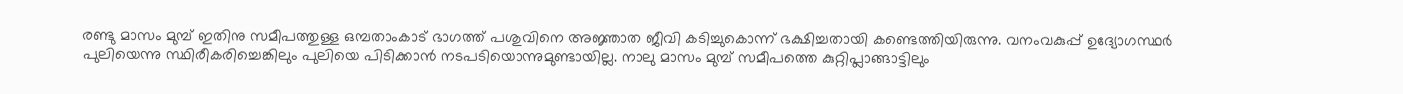രണ്ടു മാസം മുമ്പ് ഇതിനു സമീപത്തുള്ള ഒമ്പതാംകാട് ഭാഗത്ത് പശുവിനെ അജ്ഞാത ജീവി കടിച്ചുകൊന്ന് ഭക്ഷിച്ചതായി കണ്ടെത്തിയിരുന്നു. വനംവകുപ്പ് ഉദ്യോഗസ്ഥർ പുലിയെന്നു സ്ഥിരീകരിച്ചെങ്കിലും പുലിയെ പിടിക്കാൻ നടപടിയൊന്നുമുണ്ടായില്ല. നാലു മാസം മുമ്പ് സമീപത്തെ കുറ്റിപ്ലാങ്ങാട്ടിലും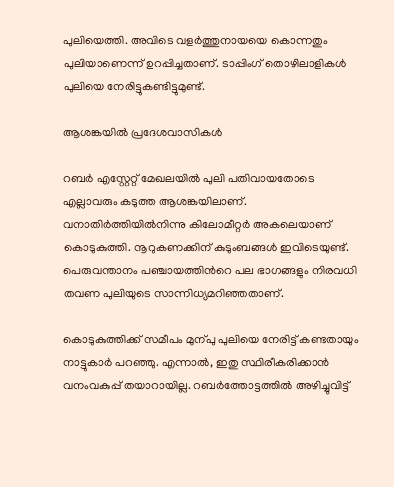പുലിയെത്തി. അവിടെ വളർത്തുനായയെ കൊന്നതും പുലിയാണെന്ന് ഉറപ്പിച്ചതാണ്. ടാപ്പിംഗ് തൊഴിലാളികൾ പുലിയെ നേരിട്ടുകണ്ടിട്ടുമുണ്ട്.

ആശങ്കയിൽ പ്രദേശവാസികൾ

റബർ എസ്റ്റേറ്റ് മേഖലയിൽ പുലി പതിവായതോടെ എല്ലാവരും കടുത്ത ആശങ്കയിലാണ്. വനാതിർത്തിയിൽനിന്നു കിലോമീറ്റർ അകലെയാണ് കൊടുകുത്തി. നൂറുകണക്കിന് കുടുംബങ്ങൾ ഇവിടെയുണ്ട്. പെരുവന്താനം പഞ്ചായത്തിന്‍റെ പല ഭാഗങ്ങളും നിരവധി തവണ പുലിയുടെ സാന്നിധ്യമറിഞ്ഞതാണ്.

കൊടുകുത്തിക്ക് സമീപം മുന്പു പുലിയെ നേരിട്ട് കണ്ടതായും നാട്ടുകാർ പറഞ്ഞു. എന്നാൽ, ഇതു സ്ഥിരീകരിക്കാൻ വനംവകുപ്പ് തയാറായില്ല. റബർത്തോട്ടത്തിൽ അഴിച്ചുവിട്ട്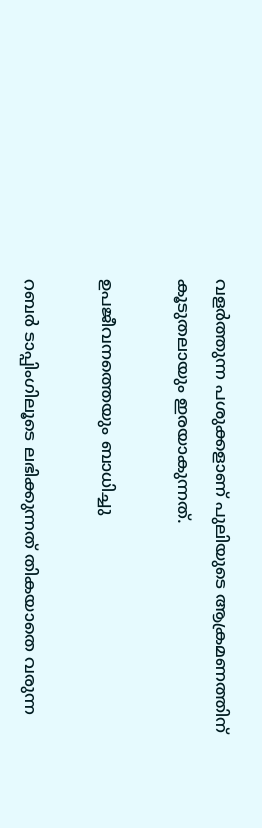വളർത്തുന്ന പശുക്കളാണ് പുലിയുടെ ആക്രമണത്തിന് കൂടുതലായും ഇരയാകുന്നത്.

ഉപജീവനത്തെയും ബാധിച്ചു

റബർ ടാപ്പിംഗിലൂടെ ലഭിക്കുന്നത് തികയാതെ വരുന്ന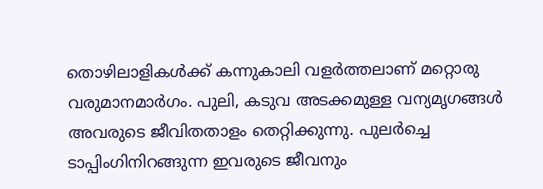തൊഴിലാളികൾക്ക് കന്നുകാലി വളർത്തലാണ് മറ്റൊരു വരുമാനമാർഗം. പുലി, കടുവ അടക്കമുള്ള വന്യമൃഗങ്ങൾ അവരുടെ ജീവിതതാളം തെറ്റിക്കുന്നു. പുലർച്ചെ ടാപ്പിംഗിനിറങ്ങുന്ന ഇവരുടെ ജീവനും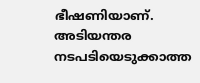ഭീഷണിയാണ്. അടിയന്തര നടപടിയെടുക്കാത്ത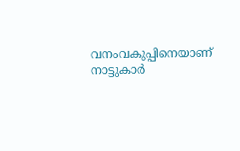വനംവകുപ്പിനെയാണ് നാട്ടുകാർ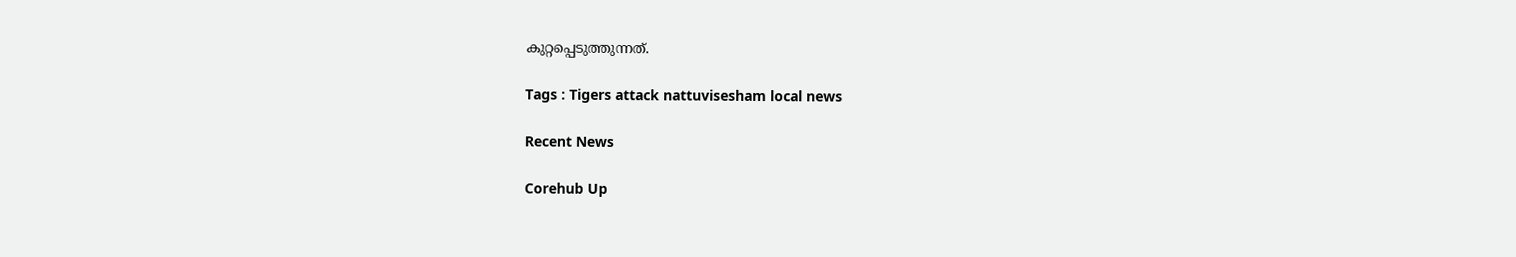കുറ്റപ്പെടുത്തുന്നത്.

Tags : Tigers attack nattuvisesham local news

Recent News

Corehub Up